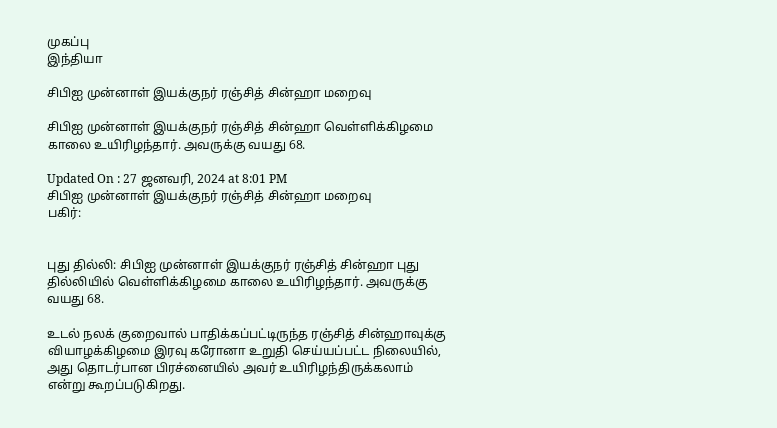முகப்பு
இந்தியா

சிபிஐ முன்னாள் இயக்குநர் ரஞ்சித் சின்ஹா மறைவு

சிபிஐ முன்னாள் இயக்குநர் ரஞ்சித் சின்ஹா வெள்ளிக்கிழமை காலை உயிரிழந்தார். அவருக்கு வயது 68.

Updated On : 27 ஜனவரி, 2024 at 8:01 PM
சிபிஐ முன்னாள் இயக்குநர் ரஞ்சித் சின்ஹா மறைவு
பகிர்:


புது தில்லி: சிபிஐ முன்னாள் இயக்குநர் ரஞ்சித் சின்ஹா புது தில்லியில் வெள்ளிக்கிழமை காலை உயிரிழந்தார். அவருக்கு வயது 68.

உடல் நலக் குறைவால் பாதிக்கப்பட்டிருந்த ரஞ்சித் சின்ஹாவுக்கு வியாழக்கிழமை இரவு கரோனா உறுதி செய்யப்பட்ட நிலையில், அது தொடர்பான பிரச்னையில் அவர் உயிரிழந்திருக்கலாம் என்று கூறப்படுகிறது.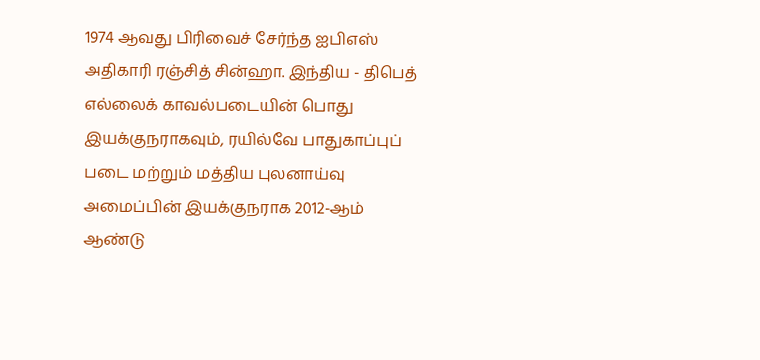1974 ஆவது பிரிவைச் சேர்ந்த ஐபிஎஸ் அதிகாரி ரஞ்சித் சின்ஹா. இந்திய - திபெத் எல்லைக் காவல்படையின் பொது இயக்குநராகவும், ரயில்வே பாதுகாப்புப் படை மற்றும் மத்திய புலனாய்வு அமைப்பின் இயக்குநராக 2012-ஆம் ஆண்டு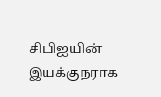சிபிஐயின் இயக்குநராக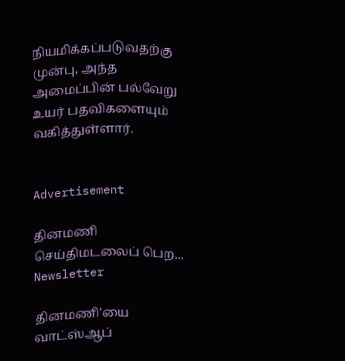நியமிக்கப்படுவதற்கு முன்பு, அந்த அமைப்பின் பல்வேறு உயர் பதவிகளையும் வகித்துள்ளார்.


Advertisement

தினமணி செய்திமடலைப் பெற... Newsletter

தினமணி'யை வாட்ஸ்ஆப்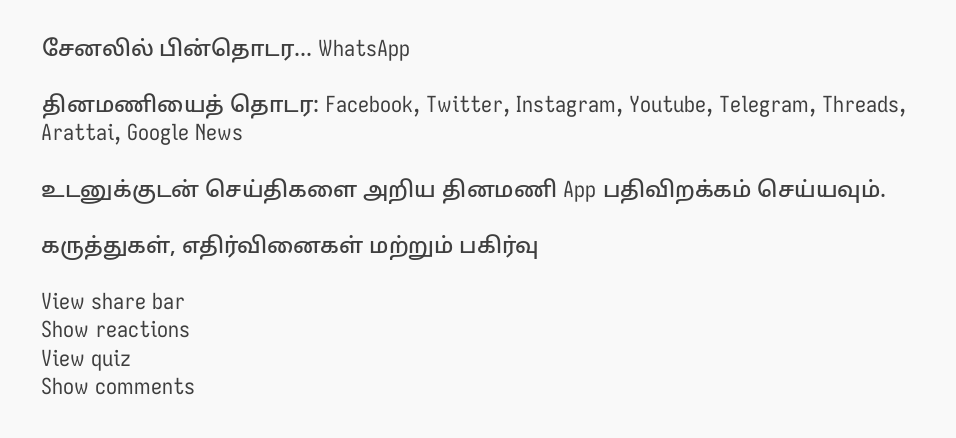சேனலில் பின்தொடர... WhatsApp

தினமணியைத் தொடர: Facebook, Twitter, Instagram, Youtube, Telegram, Threads, Arattai, Google News

உடனுக்குடன் செய்திகளை அறிய தினமணி App பதிவிறக்கம் செய்யவும்.

கருத்துகள், எதிர்வினைகள் மற்றும் பகிர்வு

View share bar
Show reactions
View quiz
Show comments